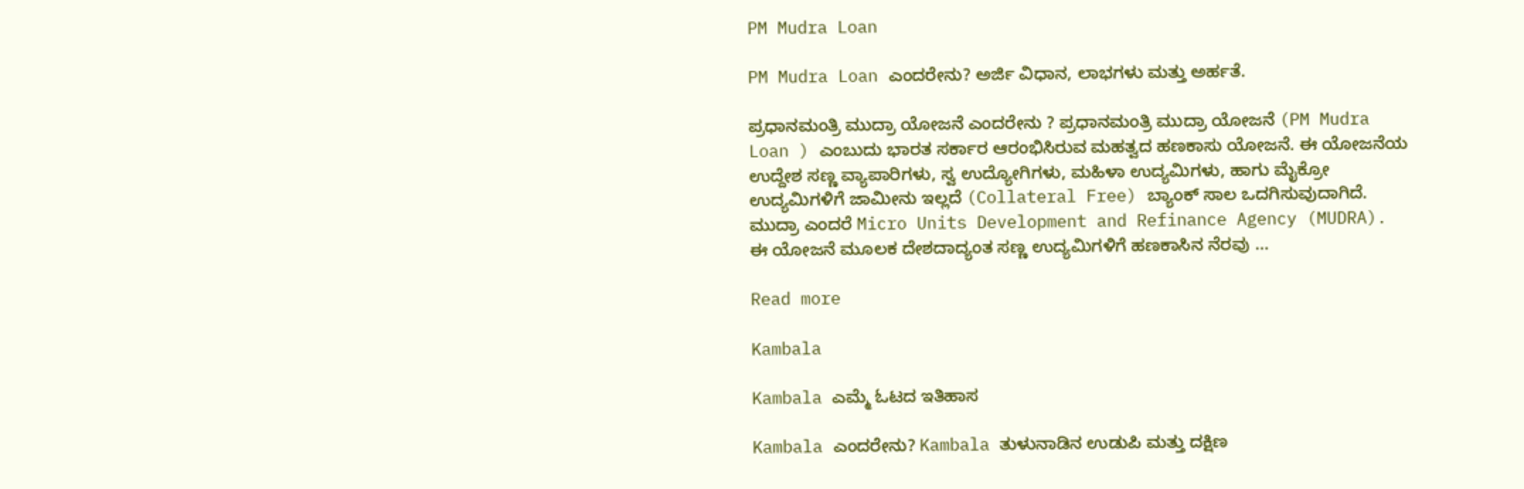PM Mudra Loan

PM Mudra Loan ಎಂದರೇನು? ಅರ್ಜಿ ವಿಧಾನ, ಲಾಭಗಳು ಮತ್ತು ಅರ್ಹತೆ.

ಪ್ರಧಾನಮಂತ್ರಿ ಮುದ್ರಾ ಯೋಜನೆ ಎಂದರೇನು ? ಪ್ರಧಾನಮಂತ್ರಿ ಮುದ್ರಾ ಯೋಜನೆ (PM Mudra Loan ) ಎಂಬುದು ಭಾರತ ಸರ್ಕಾರ ಆರಂಭಿಸಿರುವ ಮಹತ್ವದ ಹಣಕಾಸು ಯೋಜನೆ. ಈ ಯೋಜನೆಯ ಉದ್ದೇಶ ಸಣ್ಣ ವ್ಯಾಪಾರಿಗಳು, ಸ್ವ ಉದ್ಯೋಗಿಗಳು, ಮಹಿಳಾ ಉದ್ಯಮಿಗಳು, ಹಾಗು ಮೈಕ್ರೋ ಉದ್ಯಮಿಗಳಿಗೆ ಜಾಮೀನು ಇಲ್ಲದೆ (Collateral Free) ಬ್ಯಾಂಕ್ ಸಾಲ ಒದಗಿಸುವುದಾಗಿದೆ. ಮುದ್ರಾ ಎಂದರೆ Micro Units Development and Refinance Agency (MUDRA). ಈ ಯೋಜನೆ ಮೂಲಕ ದೇಶದಾದ್ಯಂತ ಸಣ್ಣ ಉದ್ಯಮಿಗಳಿಗೆ ಹಣಕಾಸಿನ ನೆರವು …

Read more

Kambala

Kambala ಎಮ್ಮೆ ಓಟದ ಇತಿಹಾಸ

Kambala ಎಂದರೇನು? Kambala ತುಳುನಾಡಿನ ಉಡುಪಿ ಮತ್ತು ದಕ್ಷಿಣ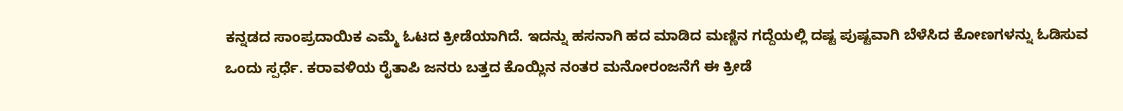ಕನ್ನಡದ ಸಾಂಪ್ರದಾಯಿಕ ಎಮ್ಮೆ ಓಟದ ಕ್ರೀಡೆಯಾಗಿದೆ. ಇದನ್ನು ಹಸನಾಗಿ ಹದ ಮಾಡಿದ ಮಣ್ಣಿನ ಗದ್ದೆಯಲ್ಲಿ ದಷ್ಟ ಪುಷ್ಟವಾಗಿ ಬೆಳೆಸಿದ ಕೋಣಗಳನ್ನು ಓಡಿಸುವ ಒಂದು ಸ್ಪರ್ಧೆ. ಕರಾವಳಿಯ ರೈತಾಪಿ ಜನರು ಬತ್ತದ ಕೊಯ್ಲಿನ ನಂತರ ಮನೋರಂಜನೆಗೆ ಈ ಕ್ರೀಡೆ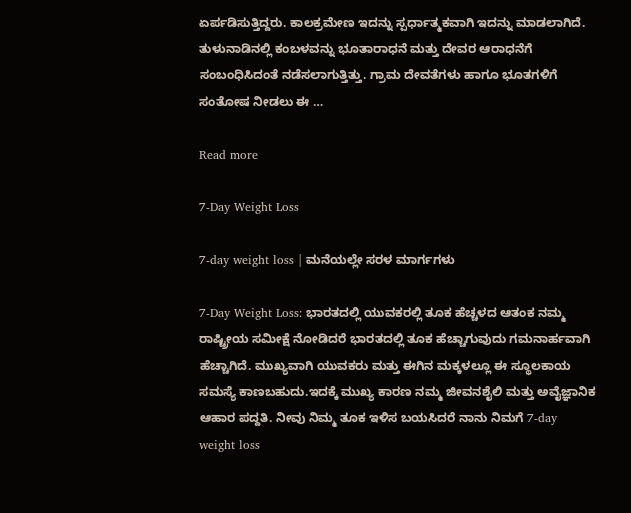ಏರ್ಪಡಿಸುತ್ತಿದ್ದರು. ಕಾಲಕ್ರಮೇಣ ಇದನ್ನು ಸ್ಪರ್ಧಾತ್ಮಕವಾಗಿ ಇದನ್ನು ಮಾಡಲಾಗಿದೆ. ತುಳುನಾಡಿನಲ್ಲಿ ಕಂಬಳವನ್ನು ಭೂತಾರಾಧನೆ ಮತ್ತು ದೇವರ ಆರಾಧನೆಗೆ ಸಂಬಂಧಿಸಿದಂತೆ ನಡೆಸಲಾಗುತ್ತಿತ್ತು. ಗ್ರಾಮ ದೇವತೆಗಳು ಹಾಗೂ ಭೂತಗಳಿಗೆ ಸಂತೋಷ ನೀಡಲು ಈ …

Read more

7-Day Weight Loss

7-day weight loss | ಮನೆಯಲ್ಲೇ ಸರಳ ಮಾರ್ಗಗಳು

7-Day Weight Loss: ಭಾರತದಲ್ಲಿ ಯುವಕರಲ್ಲಿ ತೂಕ ಹೆಚ್ಚಳದ ಆತಂಕ ನಮ್ಮ ರಾಷ್ಟ್ರೀಯ ಸಮೀಕ್ಷೆ ನೋಡಿದರೆ ಭಾರತದಲ್ಲಿ ತೂಕ ಹೆಚ್ಚಾಗುವುದು ಗಮನಾರ್ಹವಾಗಿ ಹೆಚ್ಚಾಗಿದೆ. ಮುಖ್ಯವಾಗಿ ಯುವಕರು ಮತ್ತು ಈಗಿನ ಮಕ್ಕಳಲ್ಲೂ ಈ ಸ್ಥೂಲಕಾಯ ಸಮಸ್ಯೆ ಕಾಣಬಹುದು.ಇದಕ್ಕೆ ಮುಖ್ಯ ಕಾರಣ ನಮ್ಮ ಜೀವನಶೈಲಿ ಮತ್ತು ಅವೈಜ್ಞಾನಿಕ ಆಹಾರ ಪದ್ದತಿ. ನೀವು ನಿಮ್ಮ ತೂಕ ಇಳಿಸ ಬಯಸಿದರೆ ನಾನು ನಿಮಗೆ 7-day weight loss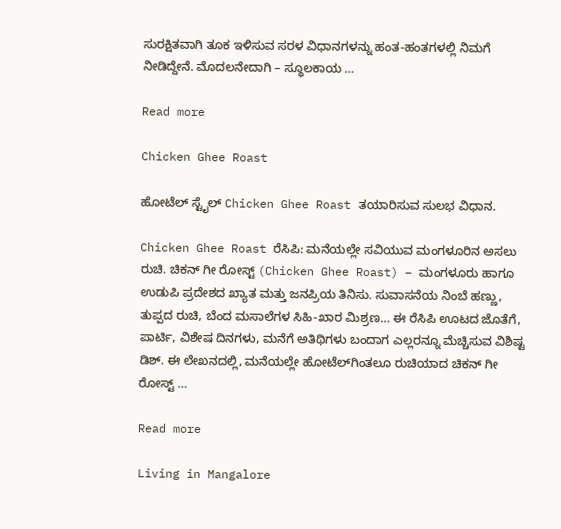ಸುರಕ್ಷಿತವಾಗಿ ತೂಕ ಇಳಿಸುವ ಸರಳ ವಿಧಾನಗಳನ್ನು ಹಂತ-ಹಂತಗಳಲ್ಲಿ ನಿಮಗೆ ನೀಡಿದ್ದೇನೆ. ಮೊದಲನೇದಾಗಿ – ಸ್ಥೂಲಕಾಯ …

Read more

Chicken Ghee Roast

ಹೋಟೆಲ್ ಸ್ಟೈಲ್ Chicken Ghee Roast ತಯಾರಿಸುವ ಸುಲಭ ವಿಧಾನ.

Chicken Ghee Roast ರೆಸಿಪಿ: ಮನೆಯಲ್ಲೇ ಸವಿಯುವ ಮಂಗಳೂರಿನ ಅಸಲು ರುಚಿ. ಚಿಕನ್ ಗೀ ರೋಸ್ಟ್ (Chicken Ghee Roast) – ಮಂಗಳೂರು ಹಾಗೂ ಉಡುಪಿ ಪ್ರದೇಶದ ಖ್ಯಾತ ಮತ್ತು ಜನಪ್ರಿಯ ತಿನಿಸು. ಸುವಾಸನೆಯ ನಿಂಬೆ ಹಣ್ಣು, ತುಪ್ಪದ ರುಚಿ, ಬೆಂದ ಮಸಾಲೆಗಳ ಸಿಹಿ-ಖಾರ ಮಿಶ್ರಣ… ಈ ರೆಸಿಪಿ ಊಟದ ಜೊತೆಗೆ, ಪಾರ್ಟಿ, ವಿಶೇಷ ದಿನಗಳು, ಮನೆಗೆ ಅತಿಥಿಗಳು ಬಂದಾಗ ಎಲ್ಲರನ್ನೂ ಮೆಚ್ಚಿಸುವ ವಿಶಿಷ್ಟ ಡಿಶ್. ಈ ಲೇಖನದಲ್ಲಿ, ಮನೆಯಲ್ಲೇ ಹೋಟೆಲ್‌ಗಿಂತಲೂ ರುಚಿಯಾದ ಚಿಕನ್ ಗೀ ರೋಸ್ಟ್ …

Read more

Living in Mangalore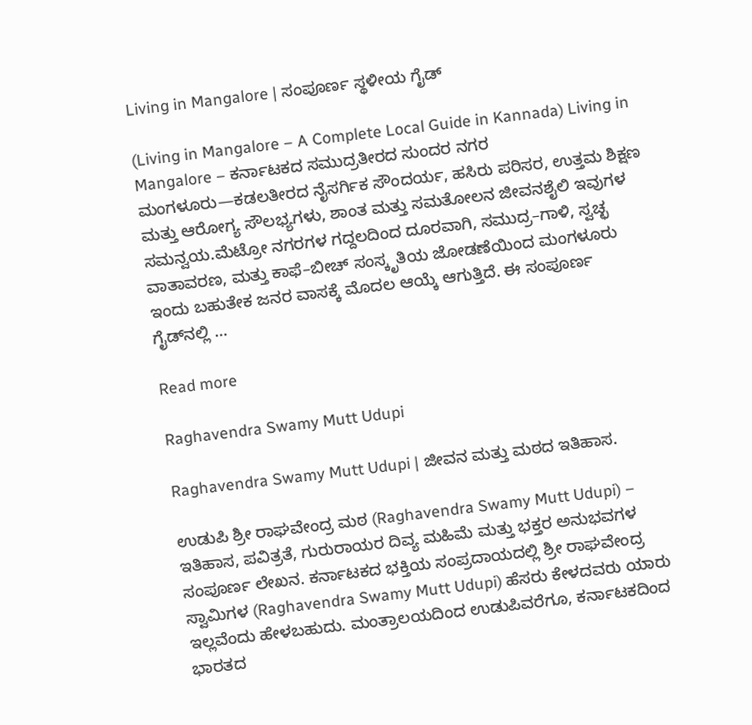Living in Mangalore | ಸಂಪೂರ್ಣ ಸ್ಥಳೀಯ ಗೈಡ್

(Living in Mangalore – A Complete Local Guide in Kannada) Living in Mangalore – ಕರ್ನಾಟಕದ ಸಮುದ್ರತೀರದ ಸುಂದರ ನಗರ ಮಂಗಳೂರು—ಕಡಲತೀರದ ನೈಸರ್ಗಿಕ ಸೌಂದರ್ಯ, ಹಸಿರು ಪರಿಸರ, ಉತ್ತಮ ಶಿಕ್ಷಣ ಮತ್ತು ಆರೋಗ್ಯ ಸೌಲಭ್ಯಗಳು, ಶಾಂತ ಮತ್ತು ಸಮತೋಲನ ಜೀವನಶೈಲಿ ಇವುಗಳ ಸಮನ್ವಯ.ಮೆಟ್ರೋ ನಗರಗಳ ಗದ್ದಲದಿಂದ ದೂರವಾಗಿ, ಸಮುದ್ರ–ಗಾಳಿ, ಸ್ವಚ್ಛ ವಾತಾವರಣ, ಮತ್ತು ಕಾಫೆ–ಬೀಚ್ ಸಂಸ್ಕೃತಿಯ ಜೋಡಣೆಯಿಂದ ಮಂಗಳೂರು ಇಂದು ಬಹುತೇಕ ಜನರ ವಾಸಕ್ಕೆ ಮೊದಲ ಆಯ್ಕೆ ಆಗುತ್ತಿದೆ. ಈ ಸಂಪೂರ್ಣ ಗೈಡ್‌ನಲ್ಲಿ …

Read more

Raghavendra Swamy Mutt Udupi

Raghavendra Swamy Mutt Udupi | ಜೀವನ ಮತ್ತು ಮಠದ ಇತಿಹಾಸ.

ಉಡುಪಿ ಶ್ರೀ ರಾಘವೇಂದ್ರ ಮಠ (Raghavendra Swamy Mutt Udupi) – ಇತಿಹಾಸ, ಪವಿತ್ರತೆ, ಗುರುರಾಯರ ದಿವ್ಯ ಮಹಿಮೆ ಮತ್ತು ಭಕ್ತರ ಅನುಭವಗಳ ಸಂಪೂರ್ಣ ಲೇಖನ. ಕರ್ನಾಟಕದ ಭಕ್ತಿಯ ಸಂಪ್ರದಾಯದಲ್ಲಿ ಶ್ರೀ ರಾಘವೇಂದ್ರ ಸ್ವಾಮಿಗಳ (Raghavendra Swamy Mutt Udupi) ಹೆಸರು ಕೇಳದವರು ಯಾರು ಇಲ್ಲವೆಂದು ಹೇಳಬಹುದು. ಮಂತ್ರಾಲಯದಿಂದ ಉಡುಪಿವರೆಗೂ, ಕರ್ನಾಟಕದಿಂದ ಭಾರತದ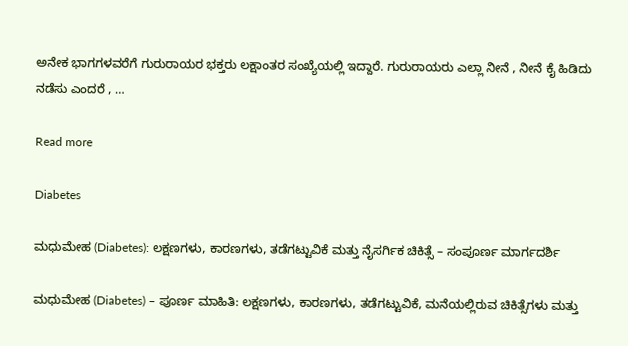ಅನೇಕ ಭಾಗಗಳವರೆಗೆ ಗುರುರಾಯರ ಭಕ್ತರು ಲಕ್ಷಾಂತರ ಸಂಖ್ಯೆಯಲ್ಲಿ ಇದ್ದಾರೆ. ಗುರುರಾಯರು ಎಲ್ಲಾ ನೀನೆ , ನೀನೆ ಕೈ ಹಿಡಿದು ನಡೆಸು ಎಂದರೆ , …

Read more

Diabetes

ಮಧುಮೇಹ (Diabetes): ಲಕ್ಷಣಗಳು, ಕಾರಣಗಳು, ತಡೆಗಟ್ಟುವಿಕೆ ಮತ್ತು ನೈಸರ್ಗಿಕ ಚಿಕಿತ್ಸೆ – ಸಂಪೂರ್ಣ ಮಾರ್ಗದರ್ಶಿ

ಮಧುಮೇಹ (Diabetes) – ಪೂರ್ಣ ಮಾಹಿತಿ: ಲಕ್ಷಣಗಳು, ಕಾರಣಗಳು, ತಡೆಗಟ್ಟುವಿಕೆ, ಮನೆಯಲ್ಲಿರುವ ಚಿಕಿತ್ಸೆಗಳು ಮತ್ತು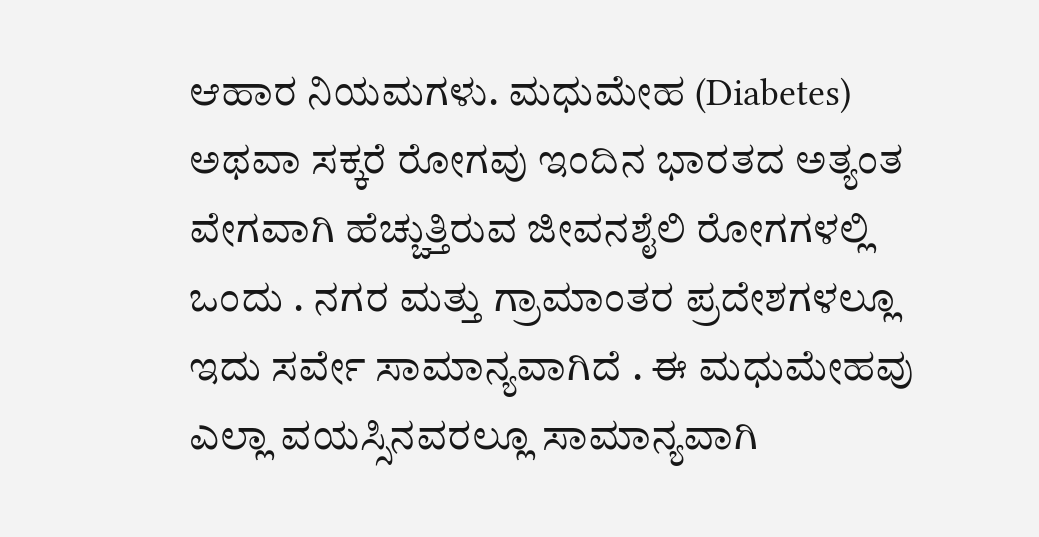ಆಹಾರ ನಿಯಮಗಳು. ಮಧುಮೇಹ (Diabetes) ಅಥವಾ ಸಕ್ಕರೆ ರೋಗವು ಇಂದಿನ ಭಾರತದ ಅತ್ಯಂತ ವೇಗವಾಗಿ ಹೆಚ್ಚುತ್ತಿರುವ ಜೀವನಶೈಲಿ ರೋಗಗಳಲ್ಲಿ ಒಂದು . ನಗರ ಮತ್ತು ಗ್ರಾಮಾಂತರ ಪ್ರದೇಶಗಳಲ್ಲೂ ಇದು ಸರ್ವೇ ಸಾಮಾನ್ಯವಾಗಿದೆ . ಈ ಮಧುಮೇಹವು ಎಲ್ಲಾ ವಯಸ್ಸಿನವರಲ್ಲೂ ಸಾಮಾನ್ಯವಾಗಿ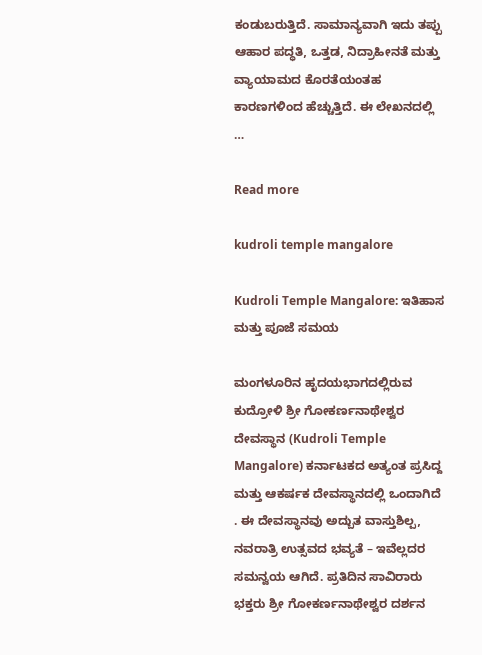ಕಂಡುಬರುತ್ತಿದೆ. ಸಾಮಾನ್ಯವಾಗಿ ಇದು ತಪ್ಪು ಆಹಾರ ಪದ್ಧತಿ, ಒತ್ತಡ, ನಿದ್ರಾಹೀನತೆ ಮತ್ತು ವ್ಯಾಯಾಮದ ಕೊರತೆಯಂತಹ ಕಾರಣಗಳಿಂದ ಹೆಚ್ಚುತ್ತಿದೆ. ಈ ಲೇಖನದಲ್ಲಿ …

Read more

kudroli temple mangalore

Kudroli Temple Mangalore: ಇತಿಹಾಸ ಮತ್ತು ಪೂಜೆ ಸಮಯ

ಮಂಗಳೂರಿನ ಹೃದಯಭಾಗದಲ್ಲಿರುವ ಕುದ್ರೋಳಿ ಶ್ರೀ ಗೋಕರ್ಣನಾಥೇಶ್ವರ ದೇವಸ್ಥಾನ (Kudroli Temple Mangalore) ಕರ್ನಾಟಕದ ಅತ್ಯಂತ ಪ್ರಸಿದ್ದ ಮತ್ತು ಆಕರ್ಷಕ ದೇವಸ್ಥಾನದಲ್ಲಿ ಒಂದಾಗಿದೆ . ಈ ದೇವಸ್ಥಾನವು ಅದ್ಬುತ ವಾಸ್ತುಶಿಲ್ಪ, ನವರಾತ್ರಿ ಉತ್ಸವದ ಭವ್ಯತೆ – ಇವೆಲ್ಲದರ ಸಮನ್ವಯ ಆಗಿದೆ. ಪ್ರತಿದಿನ ಸಾವಿರಾರು ಭಕ್ತರು ಶ್ರೀ ಗೋಕರ್ಣನಾಥೇಶ್ವರ ದರ್ಶನ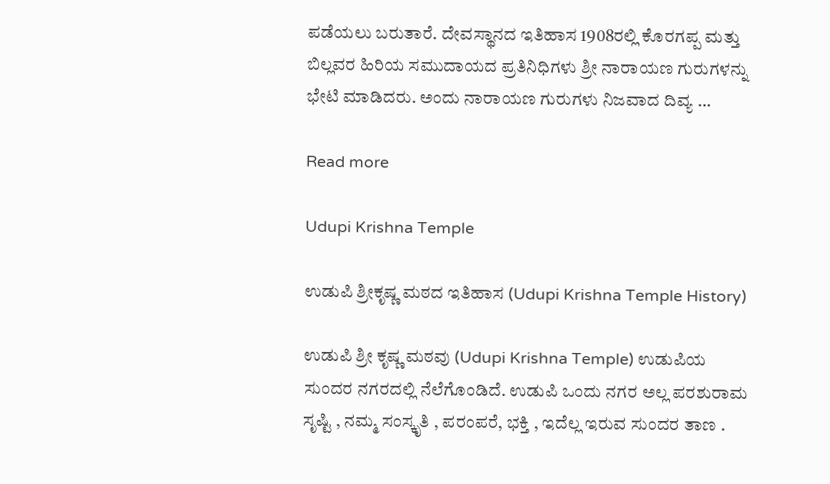ಪಡೆಯಲು ಬರುತಾರೆ. ದೇವಸ್ಥಾನದ ಇತಿಹಾಸ 1908ರಲ್ಲಿ ಕೊರಗಪ್ಪ ಮತ್ತು ಬಿಲ್ಲವರ ಹಿರಿಯ ಸಮುದಾಯದ ಪ್ರತಿನಿಧಿಗಳು ಶ್ರೀ ನಾರಾಯಣ ಗುರುಗಳನ್ನು ಭೇಟಿ ಮಾಡಿದರು. ಅಂದು ನಾರಾಯಣ ಗುರುಗಳು ನಿಜವಾದ ದಿವ್ಯ …

Read more

Udupi Krishna Temple

ಉಡುಪಿ ಶ್ರೀಕೃಷ್ಣ ಮಠದ ಇತಿಹಾಸ (Udupi Krishna Temple History)

ಉಡುಪಿ ಶ್ರೀ ಕೃಷ್ಣ ಮಠವು (Udupi Krishna Temple) ಉಡುಪಿಯ ಸುಂದರ ನಗರದಲ್ಲಿ ನೆಲೆಗೊಂಡಿದೆ. ಉಡುಪಿ ಒಂದು ನಗರ ಅಲ್ಲ ಪರಶುರಾಮ ಸೃಷ್ಟಿ , ನಮ್ಮ ಸಂಸ್ಕೃತಿ , ಪರಂಪರೆ, ಭಕ್ತಿ , ಇದೆಲ್ಲ ಇರುವ ಸುಂದರ ತಾಣ .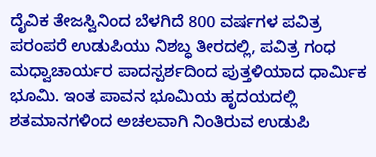ದೈವಿಕ ತೇಜಸ್ವಿನಿಂದ ಬೆಳಗಿದೆ 800 ವರ್ಷಗಳ ಪವಿತ್ರ ಪರಂಪರೆ ಉಡುಪಿಯು ನಿಶಬ್ಧ ತೀರದಲ್ಲಿ, ಪವಿತ್ರ ಗಂಧ ಮಧ್ವಾಚಾರ್ಯರ ಪಾದಸ್ಪರ್ಶದಿಂದ ಪುತ್ತಳಿಯಾದ ಧಾರ್ಮಿಕ ಭೂಮಿ. ಇಂತ ಪಾವನ ಭೂಮಿಯ ಹೃದಯದಲ್ಲಿ ಶತಮಾನಗಳಿಂದ ಅಚಲವಾಗಿ ನಿಂತಿರುವ ಉಡುಪಿ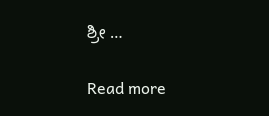ಶ್ರೀ …

Read more